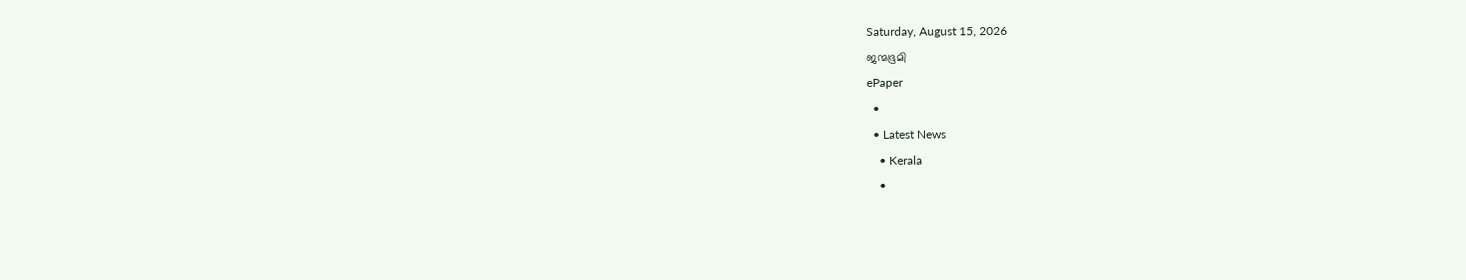Saturday, August 15, 2026
ജന്മഭൂമി
ePaper
  •
  • Latest News
    • Kerala
    •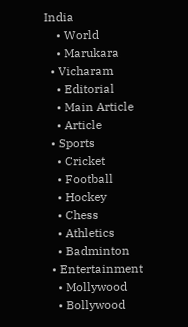India
    • World
    • Marukara
  • Vicharam
    • Editorial
    • Main Article
    • Article
  • Sports
    • Cricket
    • Football
    • Hockey
    • Chess
    • Athletics
    • Badminton
  • Entertainment
    • Mollywood
    • Bollywood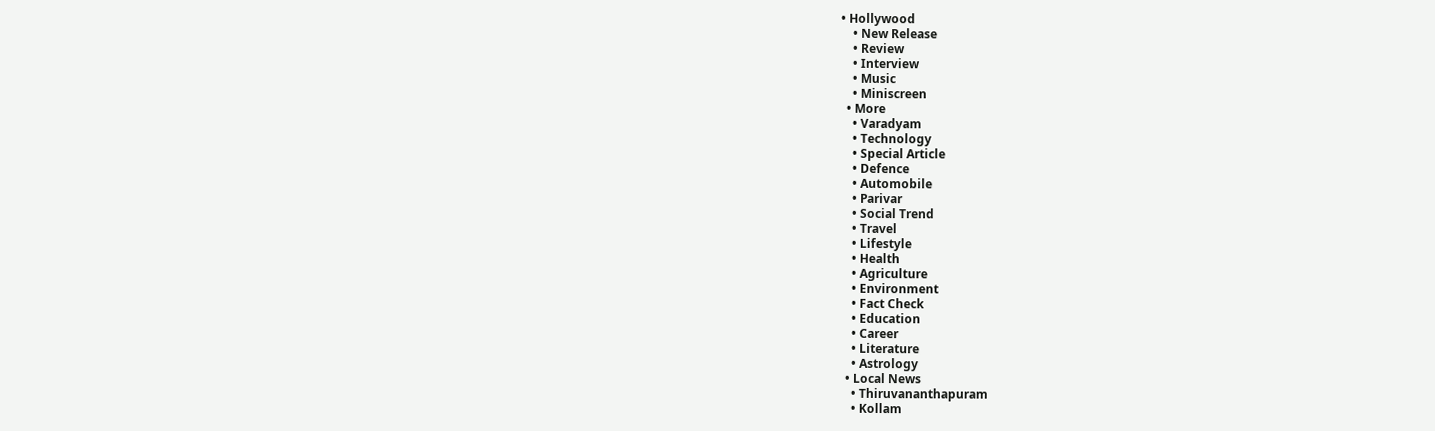• Hollywood
    • New Release
    • Review
    • Interview
    • Music
    • Miniscreen
  • More
    • Varadyam
    • Technology
    • Special Article
    • Defence
    • Automobile
    • Parivar
    • Social Trend
    • Travel
    • Lifestyle
    • Health
    • Agriculture
    • Environment
    • Fact Check
    • Education
    • Career
    • Literature
    • Astrology
  • Local News
    • Thiruvananthapuram
    • Kollam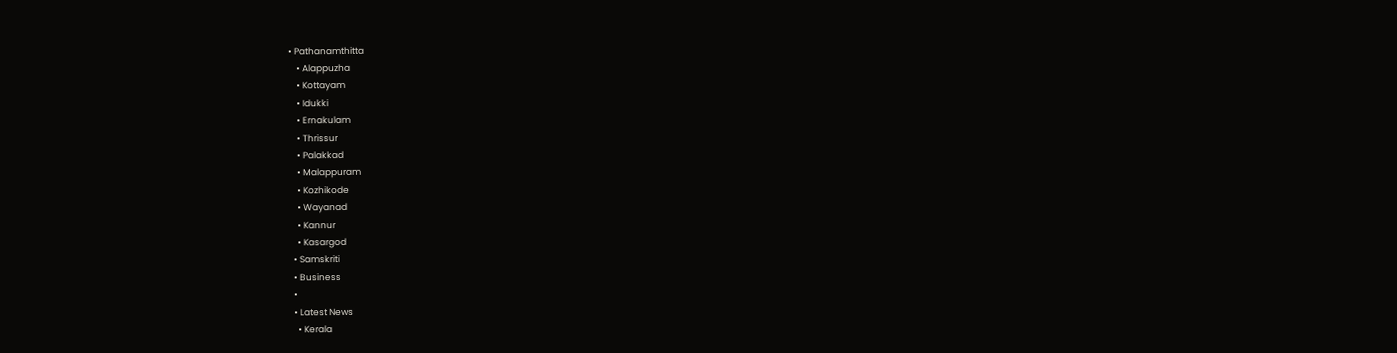• Pathanamthitta
    • Alappuzha
    • Kottayam
    • Idukki
    • Ernakulam
    • Thrissur
    • Palakkad
    • Malappuram
    • Kozhikode
    • Wayanad
    • Kannur
    • Kasargod
  • Samskriti
  • Business
  •
  • Latest News
    • Kerala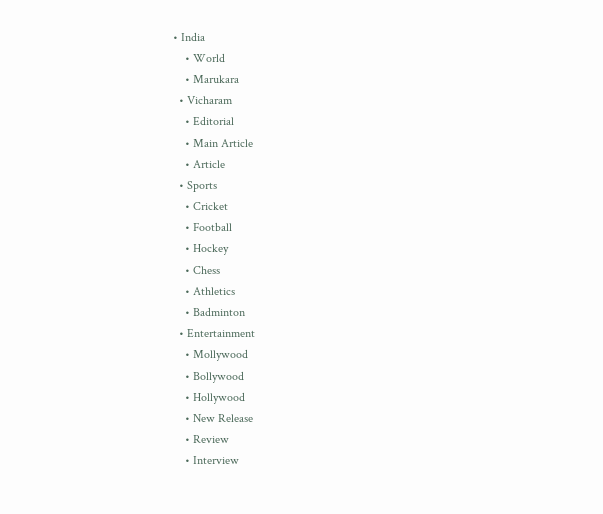• India
    • World
    • Marukara
  • Vicharam
    • Editorial
    • Main Article
    • Article
  • Sports
    • Cricket
    • Football
    • Hockey
    • Chess
    • Athletics
    • Badminton
  • Entertainment
    • Mollywood
    • Bollywood
    • Hollywood
    • New Release
    • Review
    • Interview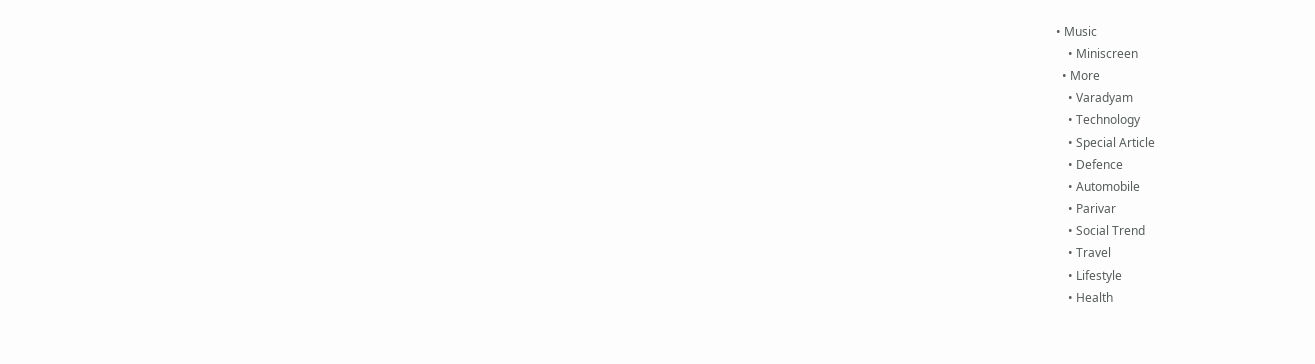• Music
    • Miniscreen
  • More
    • Varadyam
    • Technology
    • Special Article
    • Defence
    • Automobile
    • Parivar
    • Social Trend
    • Travel
    • Lifestyle
    • Health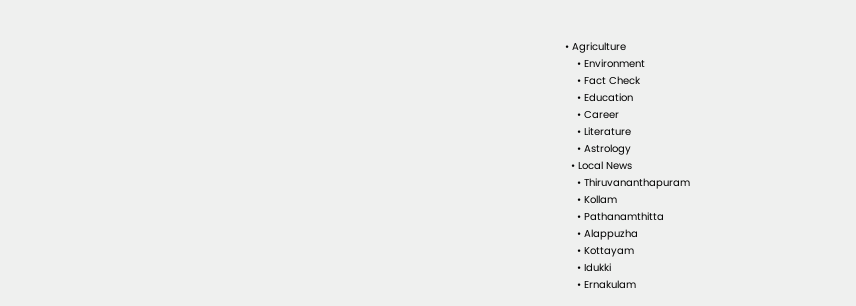• Agriculture
    • Environment
    • Fact Check
    • Education
    • Career
    • Literature
    • Astrology
  • Local News
    • Thiruvananthapuram
    • Kollam
    • Pathanamthitta
    • Alappuzha
    • Kottayam
    • Idukki
    • Ernakulam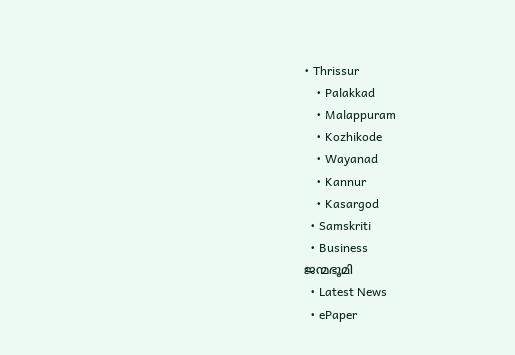• Thrissur
    • Palakkad
    • Malappuram
    • Kozhikode
    • Wayanad
    • Kannur
    • Kasargod
  • Samskriti
  • Business
ജന്മഭൂമി
  • Latest News
  • ePaper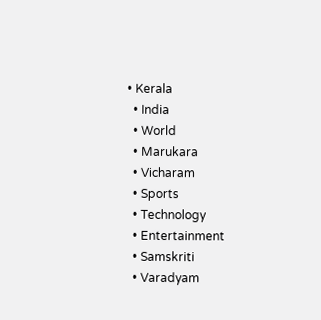• Kerala
  • India
  • World
  • Marukara
  • Vicharam
  • Sports
  • Technology
  • Entertainment
  • Samskriti
  • Varadyam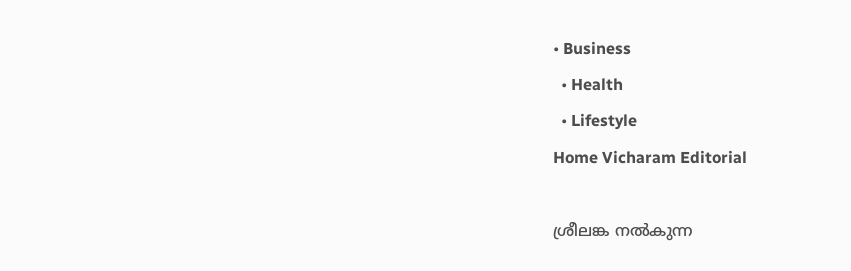• Business
  • Health
  • Lifestyle
Home Vicharam Editorial

ശ്രീലങ്ക നല്‍കുന്ന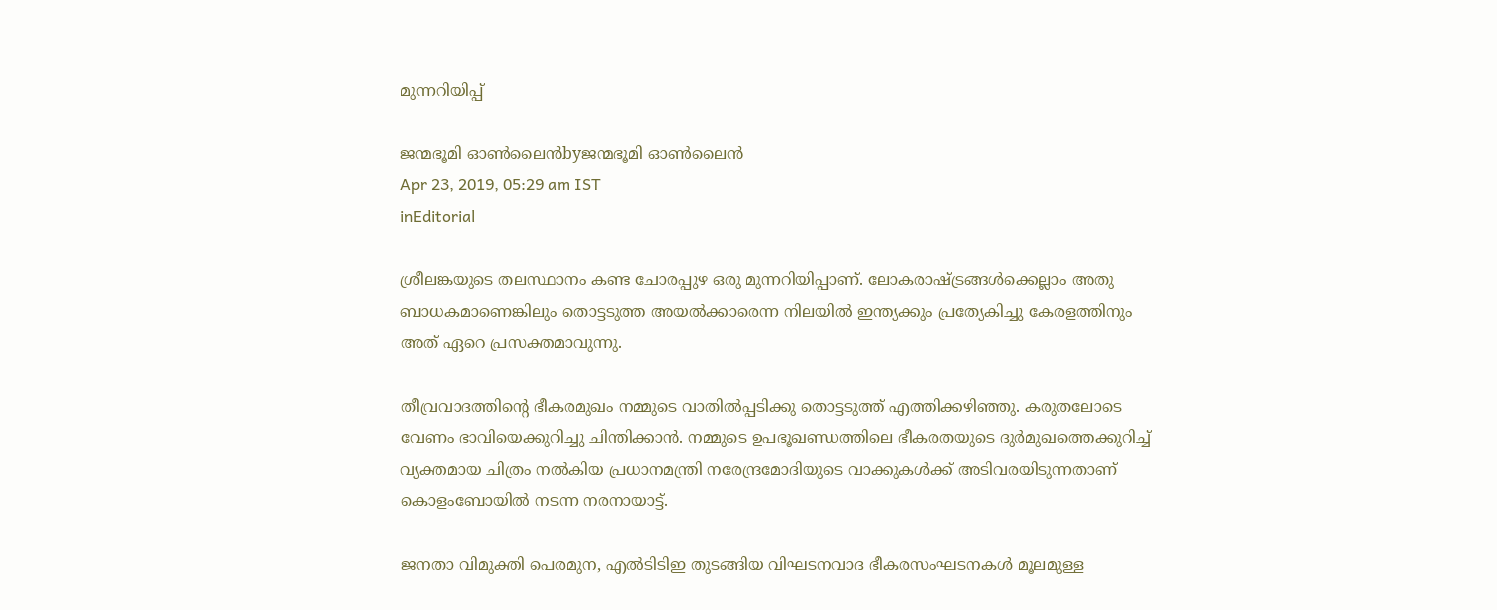മുന്നറിയിപ്പ്

ജന്മഭൂമി ഓണ്‍ലൈന്‍byജന്മഭൂമി ഓണ്‍ലൈന്‍
Apr 23, 2019, 05:29 am IST
inEditorial

ശ്രീലങ്കയുടെ തലസ്ഥാനം കണ്ട ചോരപ്പുഴ ഒരു മുന്നറിയിപ്പാണ്. ലോകരാഷ്‌ട്രങ്ങള്‍ക്കെല്ലാം അതു ബാധകമാണെങ്കിലും തൊട്ടടുത്ത അയല്‍ക്കാരെന്ന നിലയില്‍ ഇന്ത്യക്കും പ്രത്യേകിച്ചു കേരളത്തിനും അത് ഏറെ പ്രസക്തമാവുന്നു.

തീവ്രവാദത്തിന്റെ ഭീകരമുഖം നമ്മുടെ വാതില്‍പ്പടിക്കു തൊട്ടടുത്ത് എത്തിക്കഴിഞ്ഞു. കരുതലോടെ വേണം ഭാവിയെക്കുറിച്ചു ചിന്തിക്കാന്‍. നമ്മുടെ ഉപഭൂഖണ്ഡത്തിലെ ഭീകരതയുടെ ദുര്‍മുഖത്തെക്കുറിച്ച് വ്യക്തമായ ചിത്രം നല്‍കിയ പ്രധാനമന്ത്രി നരേന്ദ്രമോദിയുടെ വാക്കുകള്‍ക്ക് അടിവരയിടുന്നതാണ് കൊളംബോയില്‍ നടന്ന നരനായാട്ട്.

ജനതാ വിമുക്തി പെരമുന, എല്‍ടിടിഇ തുടങ്ങിയ വിഘടനവാദ ഭീകരസംഘടനകള്‍ മൂലമുള്ള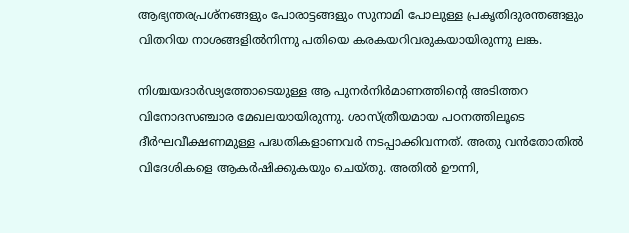ആഭ്യന്തരപ്രശ്‌നങ്ങളും പോരാട്ടങ്ങളും സുനാമി പോലുള്ള പ്രകൃതിദുരന്തങ്ങളും വിതറിയ നാശങ്ങളില്‍നിന്നു പതിയെ കരകയറിവരുകയായിരുന്നു ലങ്ക.

നിശ്ചയദാര്‍ഢ്യത്തോടെയുള്ള ആ പുനര്‍നിര്‍മാണത്തിന്റെ അടിത്തറ വിനോദസഞ്ചാര മേഖലയായിരുന്നു. ശാസ്ത്രീയമായ പഠനത്തിലൂടെ ദീര്‍ഘവീക്ഷണമുള്ള പദ്ധതികളാണവര്‍ നടപ്പാക്കിവന്നത്. അതു വന്‍തോതില്‍ വിദേശികളെ ആകര്‍ഷിക്കുകയും ചെയ്തു. അതില്‍ ഊന്നി,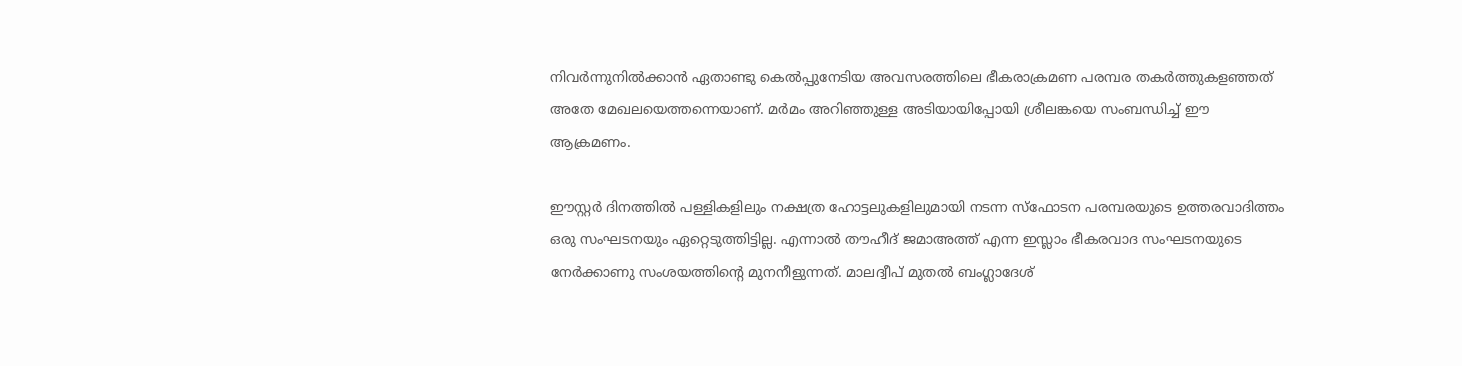നിവര്‍ന്നുനില്‍ക്കാന്‍ ഏതാണ്ടു കെല്‍പ്പുനേടിയ അവസരത്തിലെ ഭീകരാക്രമണ പരമ്പര തകര്‍ത്തുകളഞ്ഞത് അതേ മേഖലയെത്തന്നെയാണ്. മര്‍മം അറിഞ്ഞുള്ള അടിയായിപ്പോയി ശ്രീലങ്കയെ സംബന്ധിച്ച് ഈ ആക്രമണം.

ഈസ്റ്റര്‍ ദിനത്തില്‍ പള്ളികളിലും നക്ഷത്ര ഹോട്ടലുകളിലുമായി നടന്ന സ്‌ഫോടന പരമ്പരയുടെ ഉത്തരവാദിത്തം ഒരു സംഘടനയും ഏറ്റെടുത്തിട്ടില്ല. എന്നാല്‍ തൗഹീദ് ജമാഅത്ത് എന്ന ഇസ്ലാം ഭീകരവാദ സംഘടനയുടെ നേര്‍ക്കാണു സംശയത്തിന്റെ മുനനീളുന്നത്. മാലദ്വീപ് മുതല്‍ ബംഗ്ലാദേശ്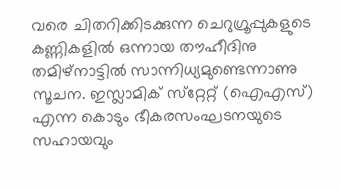വരെ ചിതറിക്കിടക്കുന്ന ചെറുഗ്രൂപ്പുകളുടെ കണ്ണികളില്‍ ഒന്നായ തൗഹീദിനു തമിഴ്‌നാട്ടില്‍ സാന്നിധ്യമുണ്ടെന്നാണു സൂചന. ഇസ്ലാമിക് സ്‌റ്റേറ്റ് (ഐഎസ്) എന്ന കൊടും ഭീകരസംഘടനയുടെ സഹായവും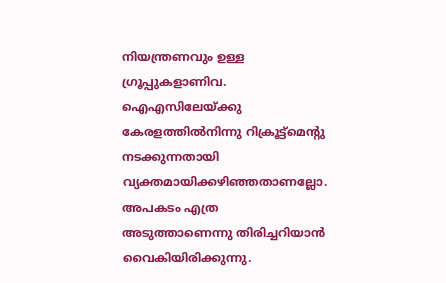നിയന്ത്രണവും ഉള്ള ഗ്രൂപ്പുകളാണിവ. ഐഎസിലേയ്‌ക്കു കേരളത്തില്‍നിന്നു റിക്രൂട്ട്‌മെന്റു നടക്കുന്നതായി വ്യക്തമായിക്കഴിഞ്ഞതാണല്ലോ. അപകടം എത്ര അടുത്താണെന്നു തിരിച്ചറിയാന്‍ വൈകിയിരിക്കുന്നു.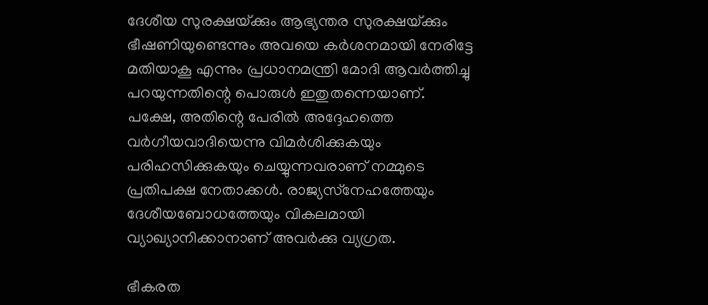ദേശീയ സുരക്ഷയ്‌ക്കും ആഭ്യന്തര സുരക്ഷയ്‌ക്കും ഭീഷണിയുണ്ടെന്നും അവയെ കര്‍ശനമായി നേരിട്ടേ മതിയാകൂ എന്നും പ്രധാനമന്ത്രി മോദി ആവര്‍ത്തിച്ചു പറയുന്നതിന്റെ പൊരുള്‍ ഇതുതന്നെയാണ്. പക്ഷേ, അതിന്റെ പേരില്‍ അദ്ദേഹത്തെ വര്‍ഗീയവാദിയെന്നു വിമര്‍ശിക്കുകയും പരിഹസിക്കുകയും ചെയ്യുന്നവരാണ് നമ്മുടെ പ്രതിപക്ഷ നേതാക്കള്‍. രാജ്യസ്‌നേഹത്തേയും ദേശീയബോധത്തേയും വികലമായി വ്യാഖ്യാനിക്കാനാണ് അവര്‍ക്കു വ്യഗ്രത.

ഭീകരത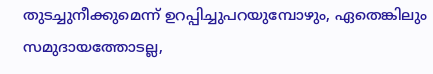തുടച്ചുനീക്കുമെന്ന് ഉറപ്പിച്ചുപറയുമ്പോഴും, ഏതെങ്കിലും സമുദായത്തോടല്ല,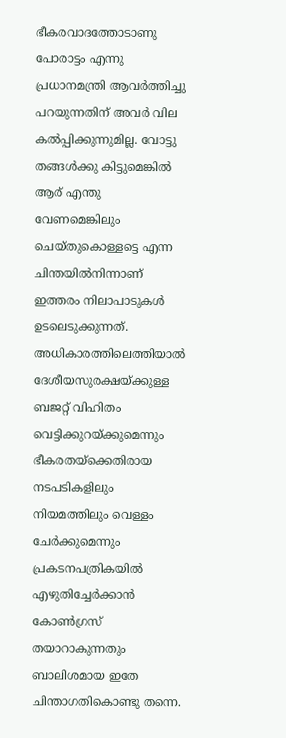ഭീകരവാദത്തോടാണു പോരാട്ടം എന്നു പ്രധാനമന്ത്രി ആവര്‍ത്തിച്ചു പറയുന്നതിന് അവര്‍ വില കല്‍പ്പിക്കുന്നുമില്ല. വോട്ടു തങ്ങള്‍ക്കു കിട്ടുമെങ്കില്‍ ആര് എന്തു വേണമെങ്കിലും ചെയ്തുകൊള്ളട്ടെ എന്ന ചിന്തയില്‍നിന്നാണ് ഇത്തരം നിലാപാടുകള്‍ ഉടലെടുക്കുന്നത്. അധികാരത്തിലെത്തിയാല്‍ ദേശീയസുരക്ഷയ്‌ക്കുള്ള ബജറ്റ് വിഹിതം വെട്ടിക്കുറയ്‌ക്കുമെന്നും ഭീകരതയ്‌ക്കെതിരായ നടപടികളിലും നിയമത്തിലും വെള്ളം ചേര്‍ക്കുമെന്നും പ്രകടനപത്രികയില്‍ എഴുതിച്ചേര്‍ക്കാന്‍ കോണ്‍ഗ്രസ് തയാറാകുന്നതും ബാലിശമായ ഇതേ ചിന്താഗതികൊണ്ടു തന്നെ.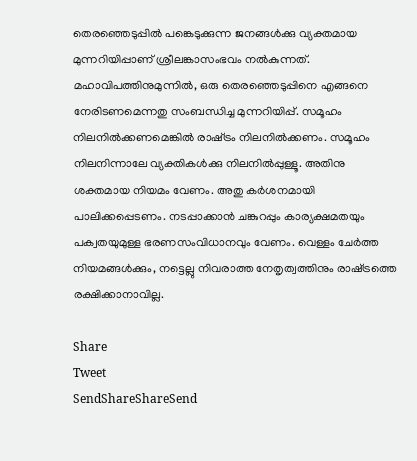തെരഞ്ഞെടുപ്പില്‍ പങ്കെടുക്കുന്ന ജനങ്ങള്‍ക്കു വ്യക്തമായ മുന്നറിയിപ്പാണ് ശ്രീലങ്കാസംഭവം നല്‍കുന്നത്. മഹാവിപത്തിനുമുന്നില്‍, ഒരു തെരഞ്ഞെടുപ്പിനെ എങ്ങനെ നേരിടണമെന്നതു സംബന്ധിച്ച മുന്നറിയിപ്പ്. സമൂഹം നിലനില്‍ക്കണമെങ്കില്‍ രാഷ്‌ട്രം നിലനില്‍ക്കണം. സമൂഹം നിലനിന്നാലേ വ്യക്തികള്‍ക്കു നിലനില്‍പ്പുള്ളൂ. അതിനു ശക്തമായ നിയമം വേണം. അതു കര്‍ശനമായി പാലിക്കപ്പെടണം. നടപ്പാക്കാന്‍ ചങ്കുറപ്പും കാര്യക്ഷമതയും പക്വതയുമുള്ള ഭരണസംവിധാനവും വേണം. വെള്ളം ചേര്‍ത്ത നിയമങ്ങള്‍ക്കും, നട്ടെല്ലു നിവരാത്ത നേതൃത്വത്തിനും രാഷ്‌ട്രത്തെ രക്ഷിക്കാനാവില്ല.

Share
Tweet
SendShareShareSend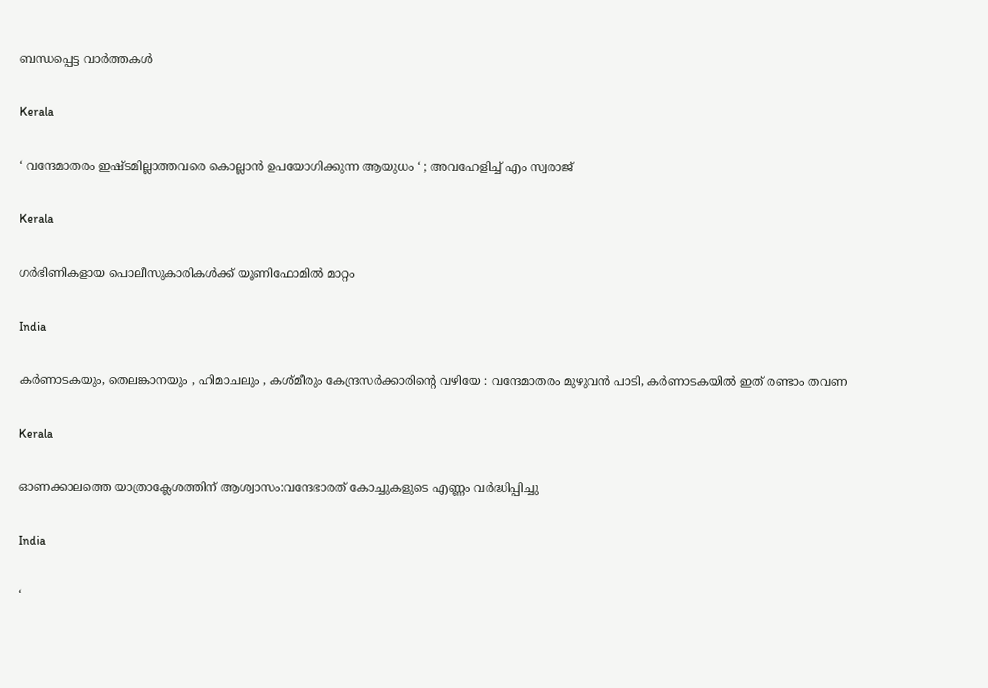ബന്ധപ്പെട്ട വാര്‍ത്തകള്‍

Kerala

‘ വന്ദേമാതരം ഇഷ്ടമില്ലാത്തവരെ കൊല്ലാൻ ഉപയോഗിക്കുന്ന ആയുധം ‘ ; അവഹേളിച്ച് എം സ്വരാജ്

Kerala

ഗര്‍ഭിണികളായ പൊലീസുകാരികള്‍ക്ക് യൂണിഫോമില്‍ മാറ്റം

India

കർണാടകയും, തെലങ്കാനയും , ഹിമാചലും , കശ്മീരും കേന്ദ്രസർക്കാരിന്റെ വഴിയേ : വന്ദേമാതരം മുഴുവൻ പാടി, കർണാടകയിൽ ഇത് രണ്ടാം തവണ

Kerala

ഓണക്കാലത്തെ യാത്രാക്ലേശത്തിന് ആശ്വാസം:വന്ദേഭാരത് കോച്ചുകളുടെ എണ്ണം വര്‍ദ്ധിപ്പിച്ചു

India

‘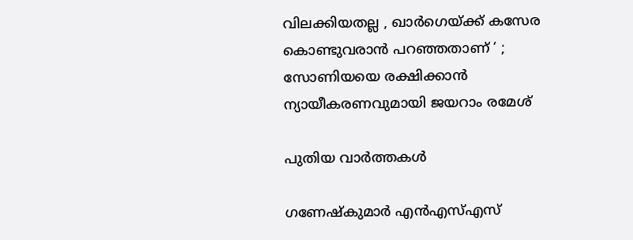വിലക്കിയതല്ല , ഖാർഗെയ്‌ക്ക് കസേര കൊണ്ടുവരാൻ പറഞ്ഞതാണ് ‘ ; സോണിയയെ രക്ഷിക്കാൻ ന്യായീകരണവുമായി ജയറാം രമേശ്

പുതിയ വാര്‍ത്തകള്‍

ഗണേഷ്‌കുമാര്‍ എന്‍എസ്എസ്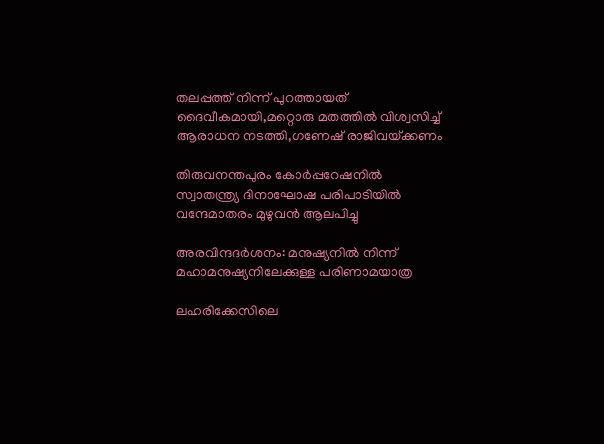തലപ്പത്ത് നിന്ന് പുറത്തായത് ദൈവീകമായി,മറ്റൊരു മതത്തില്‍ വിശ്വസിച്ച് ആരാധന നടത്തി,ഗണേഷ് രാജിവയ്‌ക്കണം

തിരുവനന്തപുരം കോര്‍പ്പറേഷനില്‍ സ്വാതന്ത്ര്യ ദിനാഘോഷ പരിപാടിയില്‍ വന്ദേമാതരം മുഴുവന്‍ ആലപിച്ചു

അരവിന്ദദർശനം: മനുഷ്യനിൽ നിന്ന് മഹാമനുഷ്യനിലേക്കുള്ള പരിണാമയാത്ര

ലഹരിക്കേസിലെ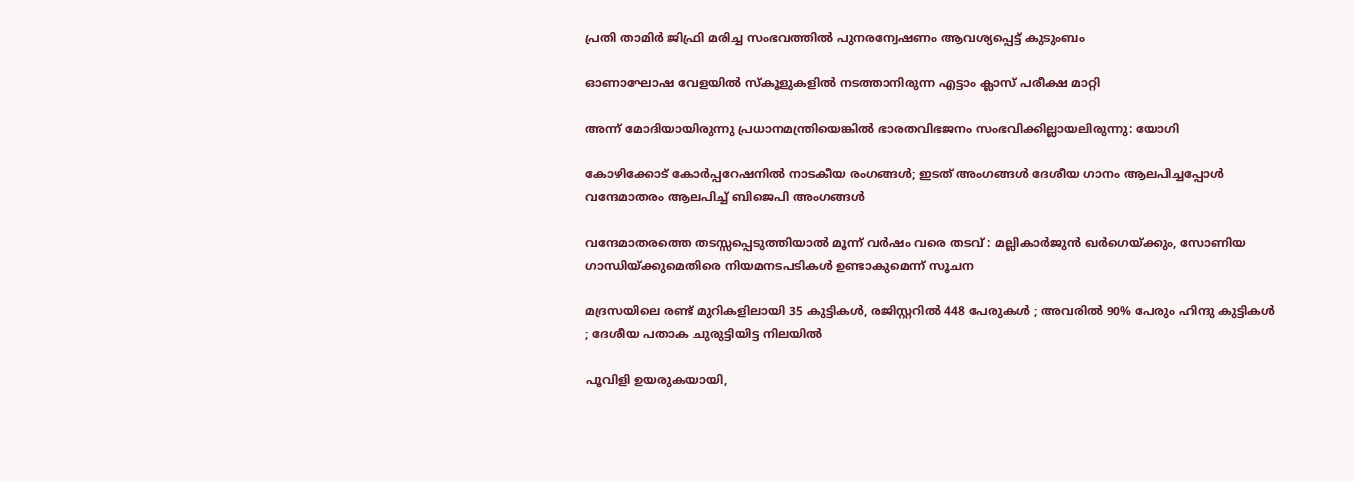പ്രതി താമിര്‍ ജിഫ്രി മരിച്ച സംഭവത്തില്‍ പുനരന്വേഷണം ആവശ്യപ്പെട്ട് കുടുംബം

ഓണാഘോഷ വേളയില്‍ സ്‌കൂളുകളില്‍ നടത്താനിരുന്ന എട്ടാം ക്ലാസ് പരീക്ഷ മാറ്റി

അന്ന് മോദിയായിരുന്നു പ്രധാനമന്ത്രിയെങ്കിൽ ഭാരതവിഭജനം സംഭവിക്കില്ലായലിരുന്നു: യോഗി

കോഴിക്കോട് കോര്‍പ്പറേഷനില്‍ നാടകീയ രംഗങ്ങള്‍; ഇടത് അംഗങ്ങൾ ദേശീയ ഗാനം ആലപിച്ചപ്പോൾ വന്ദേമാതരം ആലപിച്ച് ബിജെപി അംഗങ്ങൾ

വന്ദേമാതരത്തെ തടസ്സപ്പെടുത്തിയാൽ മൂന്ന് വർഷം വരെ തടവ് : മല്ലികാർജുൻ ഖർഗെയ്‌ക്കും, സോണിയ ഗാന്ധിയ്‌ക്കുമെതിരെ നിയമനടപടികൾ ഉണ്ടാകുമെന്ന് സൂചന

മദ്രസയിലെ രണ്ട് മുറികളിലായി 35 കുട്ടികൾ, രജിസ്റ്ററിൽ 448 പേരുകൾ ; അവരിൽ 90% പേരും ഹിന്ദു കുട്ടികൾ ; ദേശീയ പതാക ചുരുട്ടിയിട്ട നിലയിൽ

പൂവിളി ഉയരുകയായി,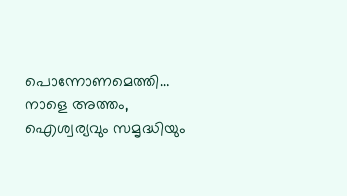പൊന്നോണമെത്തി… നാളെ അത്തം, ഐശ്വര്യവും സമൃദ്ധിയും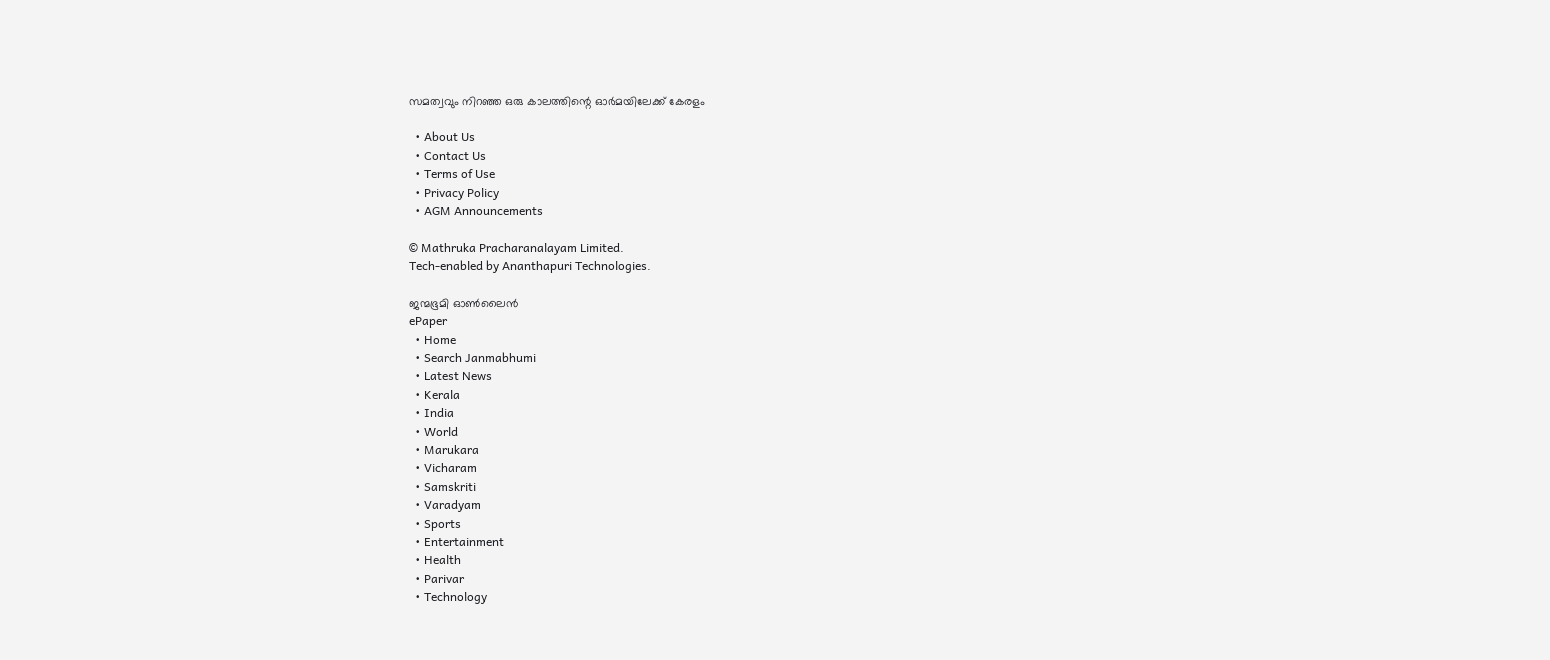സമത്വവും നിറഞ്ഞ ഒരു കാലത്തിന്റെ ഓര്‍മയിലേക്ക് കേരളം

  • About Us
  • Contact Us
  • Terms of Use
  • Privacy Policy
  • AGM Announcements

© Mathruka Pracharanalayam Limited.
Tech-enabled by Ananthapuri Technologies.

ജന്മഭൂമി ഓണ്‍ലൈന്‍
ePaper
  • Home
  • Search Janmabhumi
  • Latest News
  • Kerala
  • India
  • World
  • Marukara
  • Vicharam
  • Samskriti
  • Varadyam
  • Sports
  • Entertainment
  • Health
  • Parivar
  • Technology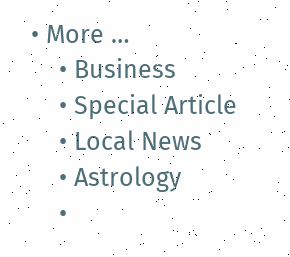• More …
    • Business
    • Special Article
    • Local News
    • Astrology
    •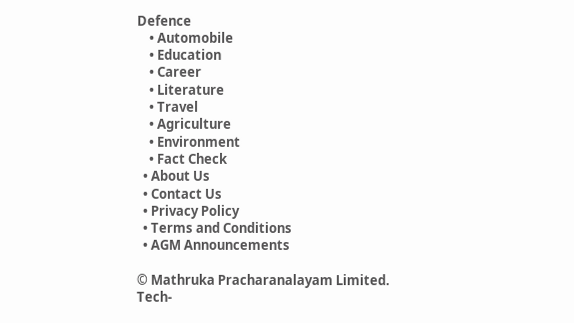Defence
    • Automobile
    • Education
    • Career
    • Literature
    • Travel
    • Agriculture
    • Environment
    • Fact Check
  • About Us
  • Contact Us
  • Privacy Policy
  • Terms and Conditions
  • AGM Announcements

© Mathruka Pracharanalayam Limited.
Tech-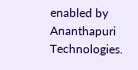enabled by Ananthapuri Technologies.